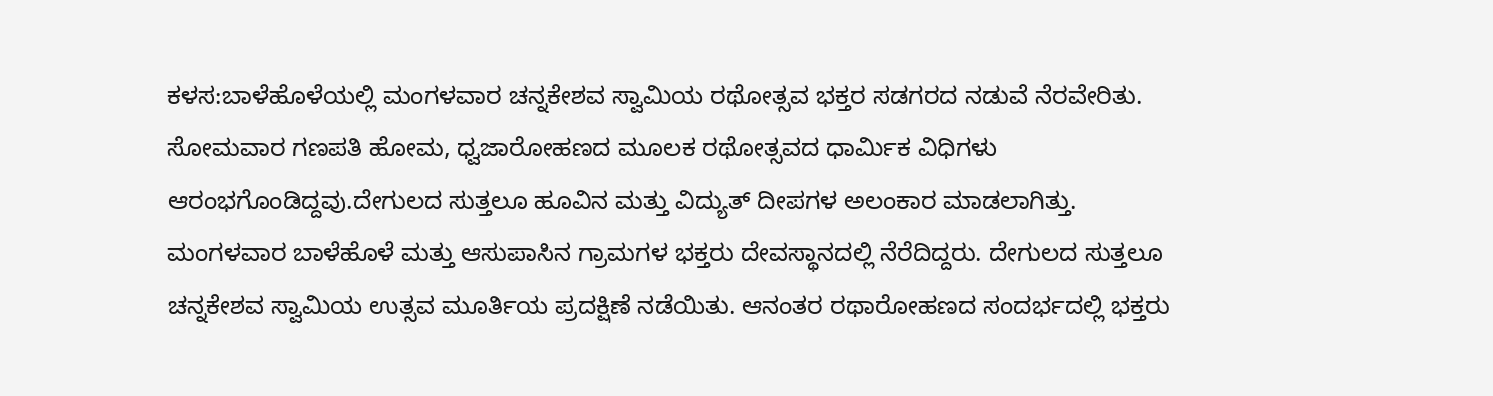ಕಳಸ:ಬಾಳೆಹೊಳೆಯಲ್ಲಿ ಮಂಗಳವಾರ ಚನ್ನಕೇಶವ ಸ್ವಾಮಿಯ ರಥೋತ್ಸವ ಭಕ್ತರ ಸಡಗರದ ನಡುವೆ ನೆರವೇರಿತು.
ಸೋಮವಾರ ಗಣಪತಿ ಹೋಮ, ಧ್ವಜಾರೋಹಣದ ಮೂಲಕ ರಥೋತ್ಸವದ ಧಾರ್ಮಿಕ ವಿಧಿಗಳು ಆರಂಭಗೊಂಡಿದ್ದವು.ದೇಗುಲದ ಸುತ್ತಲೂ ಹೂವಿನ ಮತ್ತು ವಿದ್ಯುತ್ ದೀಪಗಳ ಅಲಂಕಾರ ಮಾಡಲಾಗಿತ್ತು.
ಮಂಗಳವಾರ ಬಾಳೆಹೊಳೆ ಮತ್ತು ಆಸುಪಾಸಿನ ಗ್ರಾಮಗಳ ಭಕ್ತರು ದೇವಸ್ಥಾನದಲ್ಲಿ ನೆರೆದಿದ್ದರು. ದೇಗುಲದ ಸುತ್ತಲೂ ಚನ್ನಕೇಶವ ಸ್ವಾಮಿಯ ಉತ್ಸವ ಮೂರ್ತಿಯ ಪ್ರದಕ್ಷಿಣೆ ನಡೆಯಿತು. ಆನಂತರ ರಥಾರೋಹಣದ ಸಂದರ್ಭದಲ್ಲಿ ಭಕ್ತರು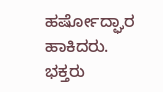ಹರ್ಷೋದ್ಘಾರ ಹಾಕಿದರು.
ಭಕ್ತರು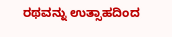ರಥವನ್ನು ಉತ್ಸಾಹದಿಂದ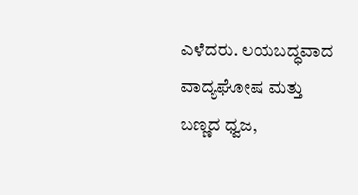ಎಳೆದರು. ಲಯಬದ್ಧವಾದ ವಾದ್ಯಘೋಷ ಮತ್ತು ಬಣ್ಣದ ಧ್ವಜ,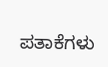ಪತಾಕೆಗಳು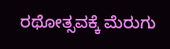ರಥೋತ್ಸವಕ್ಕೆ ಮೆರುಗು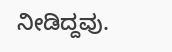ನೀಡಿದ್ದವು.